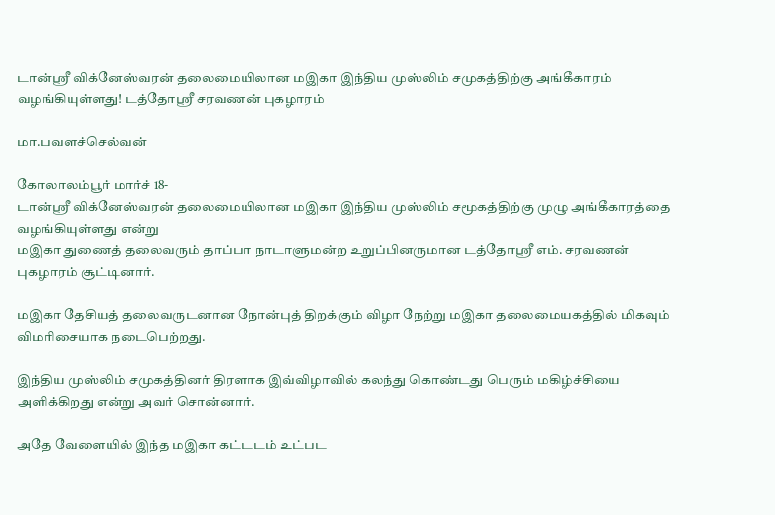டான்ஶ்ரீ விக்னேஸ்வரன் தலைமையிலான மஇகா இந்திய முஸ்லிம் சமுகத்திற்கு அங்கீகாரம் வழங்கியுள்ளது! டத்தோஶ்ரீ சரவணன் புகழாரம்

மா.பவளச்செல்வன்

கோலாலம்பூர் மார்ச் 18-
டான்ஸ்ரீ விக்னேஸ்வரன் தலைமையிலான மஇகா இந்திய முஸ்லிம் சமூகத்திற்கு முழு அங்கீகாரத்தை வழங்கியுள்ளது என்று
மஇகா துணைத் தலைவரும் தாப்பா நாடாளுமன்ற உறுப்பினருமான டத்தோஸ்ரீ எம். சரவணன் புகழாரம் சூட்டினார்.

மஇகா தேசியத் தலைவருடனான நோன்புத் திறக்கும் விழா நேற்று மஇகா தலைமையகத்தில் மிகவும் விமரிசையாக நடைபெற்றது.

இந்திய முஸ்லிம் சமுகத்தினர் திரளாக இவ்விழாவில் கலந்து கொண்டது பெரும் மகிழ்ச்சியை அளிக்கிறது என்று அவர் சொன்னார்.

அதே வேளையில் இந்த மஇகா கட்டடம் உட்பட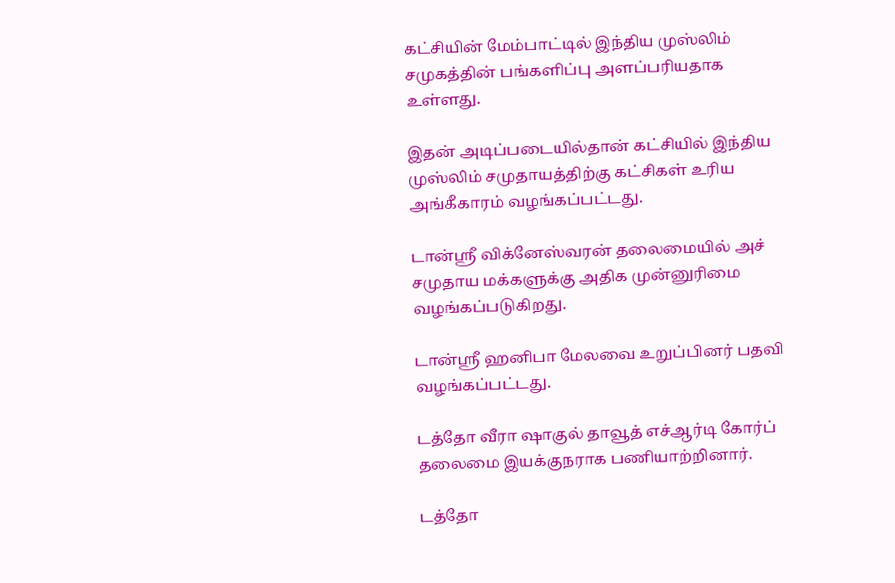கட்சியின் மேம்பாட்டில் இந்திய முஸ்லிம் சமுகத்தின் பங்களிப்பு அளப்பரியதாக உள்ளது.

இதன் அடிப்படையில்தான் கட்சியில் இந்திய முஸ்லிம் சமுதாயத்திற்கு கட்சிகள் உரிய அங்கீகாரம் வழங்கப்பட்டது.

டான்ஸ்ரீ விக்னேஸ்வரன் தலைமையில் அச் சமுதாய மக்களுக்கு அதிக முன்னுரிமை வழங்கப்படுகிறது.

டான்ஸ்ரீ ஹனிபா மேலவை உறுப்பினர் பதவி வழங்கப்பட்டது.

டத்தோ வீரா ஷாகுல் தாவூத் எச்ஆர்டி கோர்ப் தலைமை இயக்குநராக பணியாற்றினார்.

டத்தோ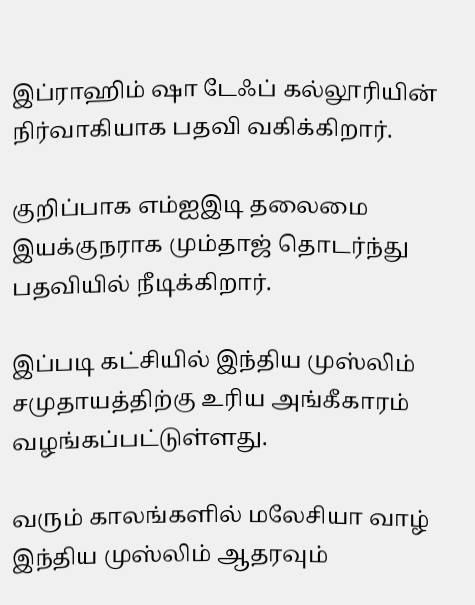இப்ராஹிம் ஷா டேஃப் கல்லூரியின் நிர்வாகியாக பதவி வகிக்கிறார்.

குறிப்பாக எம்ஐஇடி தலைமை இயக்குநராக மும்தாஜ் தொடர்ந்து பதவியில் நீடிக்கிறார்.

இப்படி கட்சியில் இந்திய முஸ்லிம் சமுதாயத்திற்கு உரிய அங்கீகாரம் வழங்கப்பட்டுள்ளது.

வரும் காலங்களில் மலேசியா வாழ் இந்திய முஸ்லிம் ஆதரவும்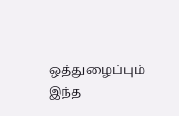ஒத்துழைப்பும் இந்த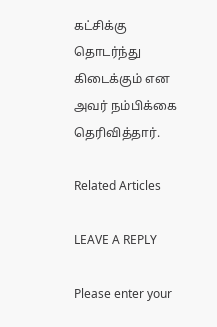கட்சிக்கு தொடர்ந்து கிடைக்கும் என அவர் நம்பிக்கை தெரிவித்தார்.

Related Articles

LEAVE A REPLY

Please enter your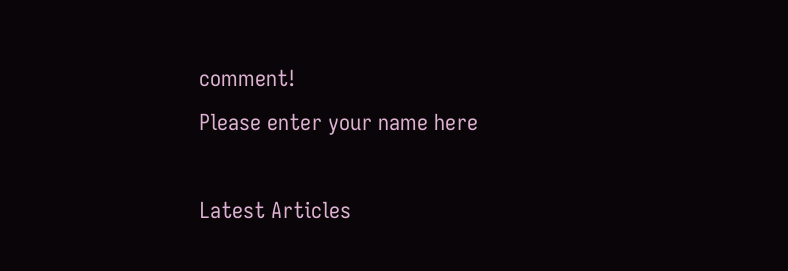comment!
Please enter your name here

Latest Articles